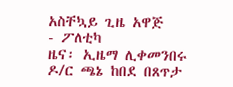አስቸኳይ ጊዜ አዋጅ
- ፖለቲካ
ዜና፡ ኢዜማ ሊቀመንበሩ ዶ/ር ጫኔ ከበደ በጸጥታ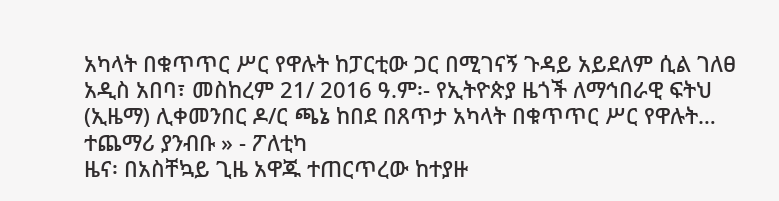አካላት በቁጥጥር ሥር የዋሉት ከፓርቲው ጋር በሚገናኝ ጉዳይ አይደለም ሲል ገለፀ
አዲስ አበባ፣ መስከረም 21/ 2016 ዓ.ም፡- የኢትዮጵያ ዜጎች ለማኅበራዊ ፍትህ (ኢዜማ) ሊቀመንበር ዶ/ር ጫኔ ከበደ በጸጥታ አካላት በቁጥጥር ሥር የዋሉት…
ተጨማሪ ያንብቡ » - ፖለቲካ
ዜና፡ በአስቸኳይ ጊዜ አዋጁ ተጠርጥረው ከተያዙ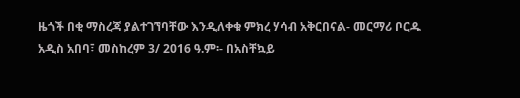ዜጎች በቂ ማስረጃ ያልተገኘባቸው እንዲለቀቁ ምክረ ሃሳብ አቅርበናል- መርማሪ ቦርዱ
አዲስ አበባ፣ መስከረም 3/ 2016 ዓ.ም፡- በአስቸኳይ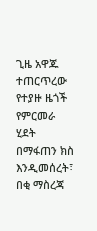ጊዜ አዋጁ ተጠርጥረው የተያዙ ዜጎች የምርመራ ሂደት በማፋጠን ክስ እንዲመሰረት፣ በቂ ማስረጃ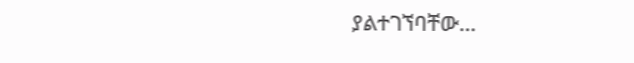ያልተገኘባቸው…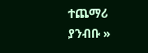ተጨማሪ ያንብቡ »